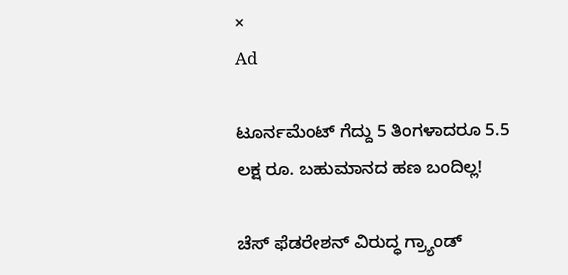×
Ad

ಟೂರ್ನಮೆಂಟ್ ಗೆದ್ದು 5 ತಿಂಗಳಾದರೂ 5.5 ಲಕ್ಷ ರೂ. ಬಹುಮಾನದ ಹಣ ಬಂದಿಲ್ಲ!

ಚೆಸ್ ಫೆಡರೇಶನ್ ವಿರುದ್ಧ ಗ್ರ್ಯಾಂಡ್‌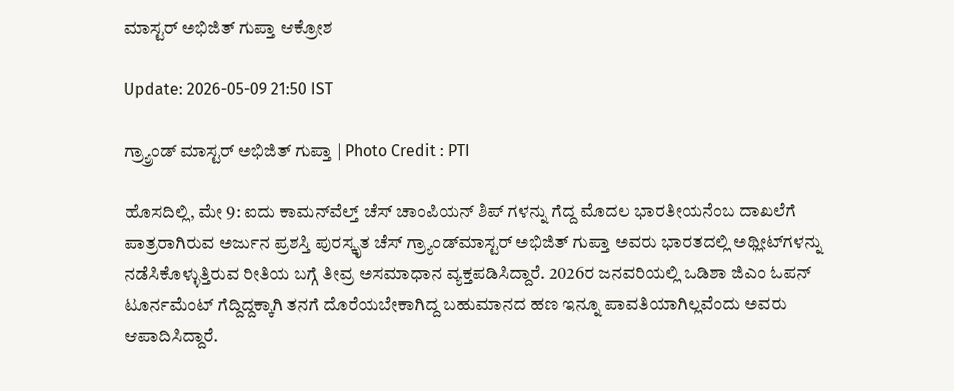ಮಾಸ್ಟರ್ ಅಭಿಜಿತ್ ಗುಪ್ತಾ ಆಕ್ರೋಶ

Update: 2026-05-09 21:50 IST

ಗ್ರ್ಯ್ರಾಂಡ್ ಮಾಸ್ಟರ್ ಅಭಿಜಿತ್ ಗುಪ್ತಾ | Photo Credit : PTI

ಹೊಸದಿಲ್ಲಿ, ಮೇ 9: ಐದು ಕಾಮನ್‌ವೆಲ್ತ್ ಚೆಸ್ ಚಾಂಪಿಯನ್‌ ಶಿಪ್‌ ಗಳನ್ನು ಗೆದ್ದ ಮೊದಲ ಭಾರತೀಯನೆಂಬ ದಾಖಲೆಗೆ ಪಾತ್ರರಾಗಿರುವ ಅರ್ಜುನ ಪ್ರಶಸ್ತಿ ಪುರಸ್ಕೃತ ಚೆಸ್ ಗ್ರ್ಯಾಂಡ್‌ಮಾಸ್ಟರ್ ಅಭಿಜಿತ್ ಗುಪ್ತಾ ಅವರು ಭಾರತದಲ್ಲಿ ಅಥ್ಲೀಟ್‌ಗಳನ್ನು ನಡೆಸಿಕೊಳ್ಳುತ್ತಿರುವ ರೀತಿಯ ಬಗ್ಗೆ ತೀವ್ರ ಅಸಮಾಧಾನ ವ್ಯಕ್ತಪಡಿಸಿದ್ದಾರೆ. 2026ರ ಜನವರಿಯಲ್ಲಿ ಒಡಿಶಾ ಜಿಎಂ ಓಪನ್ ಟೂರ್ನಮೆಂಟ್ ಗೆದ್ದಿದ್ದಕ್ಕಾಗಿ ತನಗೆ ದೊರೆಯಬೇಕಾಗಿದ್ದ ಬಹುಮಾನದ ಹಣ ಇನ್ನೂ ಪಾವತಿಯಾಗಿಲ್ಲವೆಂದು ಅವರು ಆಪಾದಿಸಿದ್ದಾರೆ.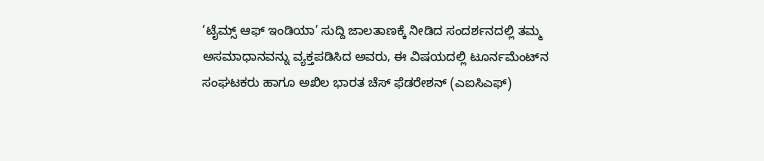‘ಟೈಮ್ಸ್ ಆಫ್ ಇಂಡಿಯಾ’ ಸುದ್ದಿ ಜಾಲತಾಣಕ್ಕೆ ನೀಡಿದ ಸಂದರ್ಶನದಲ್ಲಿ ತಮ್ಮ ಅಸಮಾಧಾನವನ್ನು ವ್ಯಕ್ತಪಡಿಸಿದ ಅವರು, ಈ ವಿಷಯದಲ್ಲಿ ಟೂರ್ನಮೆಂಟ್‌ನ ಸಂಘಟಕರು ಹಾಗೂ ಅಖಿಲ ಭಾರತ ಚೆಸ್ ಫೆಡರೇಶನ್ (ಎಐಸಿಎಫ್)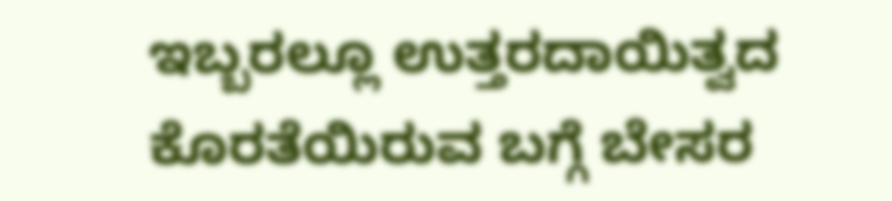ಇಬ್ಬರಲ್ಲೂ ಉತ್ತರದಾಯಿತ್ವದ ಕೊರತೆಯಿರುವ ಬಗ್ಗೆ ಬೇಸರ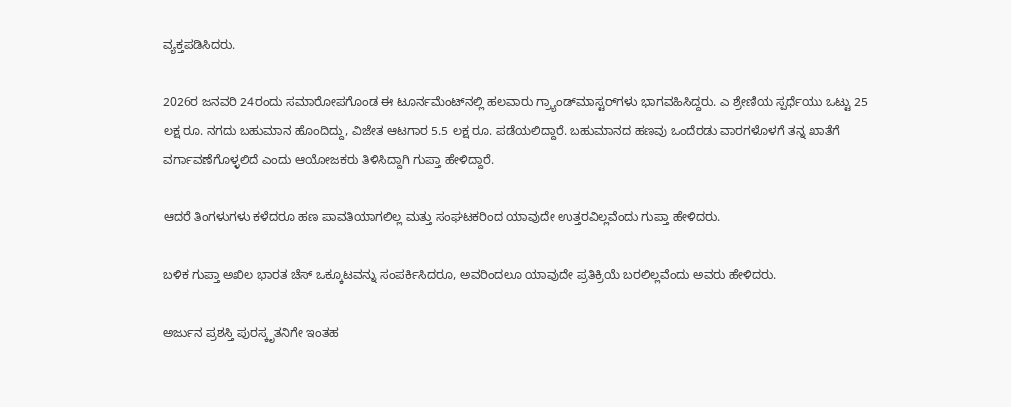ವ್ಯಕ್ತಪಡಿಸಿದರು.

2026ರ ಜನವರಿ 24ರಂದು ಸಮಾರೋಪಗೊಂಡ ಈ ಟೂರ್ನಮೆಂಟ್‌ನಲ್ಲಿ ಹಲವಾರು ಗ್ರ್ಯಾಂಡ್‌ಮಾಸ್ಟರ್‌ಗಳು ಭಾಗವಹಿಸಿದ್ದರು. ಎ ಶ್ರೇಣಿಯ ಸ್ಪರ್ಧೆಯು ಒಟ್ಟು 25 ಲಕ್ಷ ರೂ. ನಗದು ಬಹುಮಾನ ಹೊಂದಿದ್ದು, ವಿಜೇತ ಆಟಗಾರ 5.5 ಲಕ್ಷ ರೂ. ಪಡೆಯಲಿದ್ದಾರೆ. ಬಹುಮಾನದ ಹಣವು ಒಂದೆರಡು ವಾರಗಳೊಳಗೆ ತನ್ನ ಖಾತೆಗೆ ವರ್ಗಾವಣೆಗೊಳ್ಳಲಿದೆ ಎಂದು ಆಯೋಜಕರು ತಿಳಿಸಿದ್ದಾಗಿ ಗುಪ್ತಾ ಹೇಳಿದ್ದಾರೆ.

ಆದರೆ ತಿಂಗಳುಗಳು ಕಳೆದರೂ ಹಣ ಪಾವತಿಯಾಗಲಿಲ್ಲ ಮತ್ತು ಸಂಘಟಕರಿಂದ ಯಾವುದೇ ಉತ್ತರವಿಲ್ಲವೆಂದು ಗುಪ್ತಾ ಹೇಳಿದರು.

ಬಳಿಕ ಗುಪ್ತಾ ಅಖಿಲ ಭಾರತ ಚೆಸ್ ಒಕ್ಕೂಟವನ್ನು ಸಂಪರ್ಕಿಸಿದರೂ, ಅವರಿಂದಲೂ ಯಾವುದೇ ಪ್ರತಿಕ್ರಿಯೆ ಬರಲಿಲ್ಲವೆಂದು ಅವರು ಹೇಳಿದರು.

ಅರ್ಜುನ ಪ್ರಶಸ್ತಿ ಪುರಸ್ಕೃತನಿಗೇ ಇಂತಹ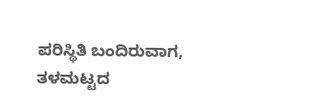ಪರಿಸ್ಥಿತಿ ಬಂದಿರುವಾಗ, ತಳಮಟ್ಟದ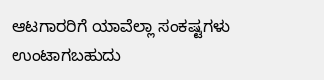ಆಟಗಾರರಿಗೆ ಯಾವೆಲ್ಲಾ ಸಂಕಷ್ಟಗಳು ಉಂಟಾಗಬಹುದು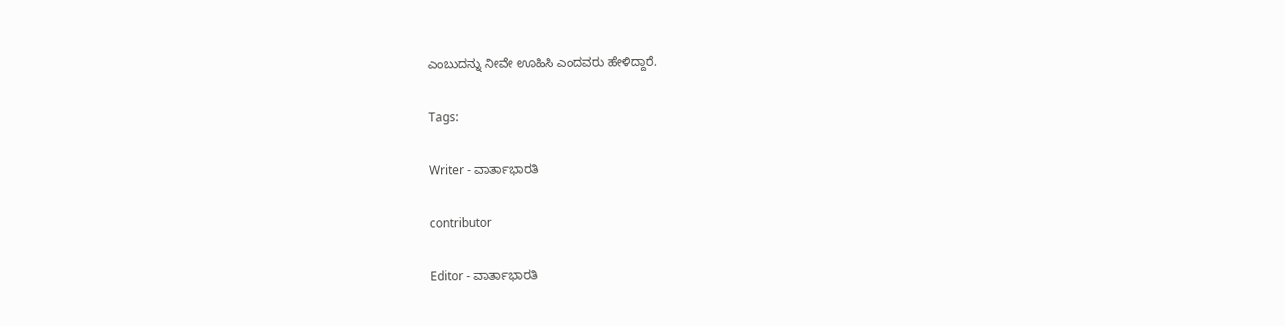ಎಂಬುದನ್ನು ನೀವೇ ಊಹಿಸಿ ಎಂದವರು ಹೇಳಿದ್ದಾರೆ.

Tags:

Writer - ವಾರ್ತಾಭಾರತಿ

contributor

Editor - ವಾರ್ತಾಭಾರತಿ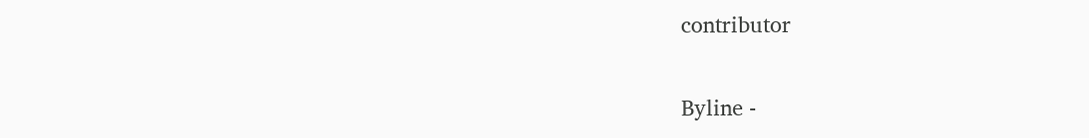contributor

Byline -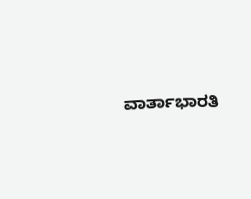ವಾರ್ತಾಭಾರತಿ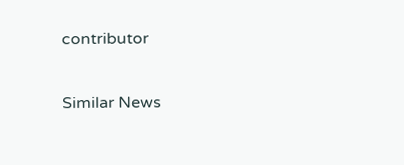contributor

Similar News